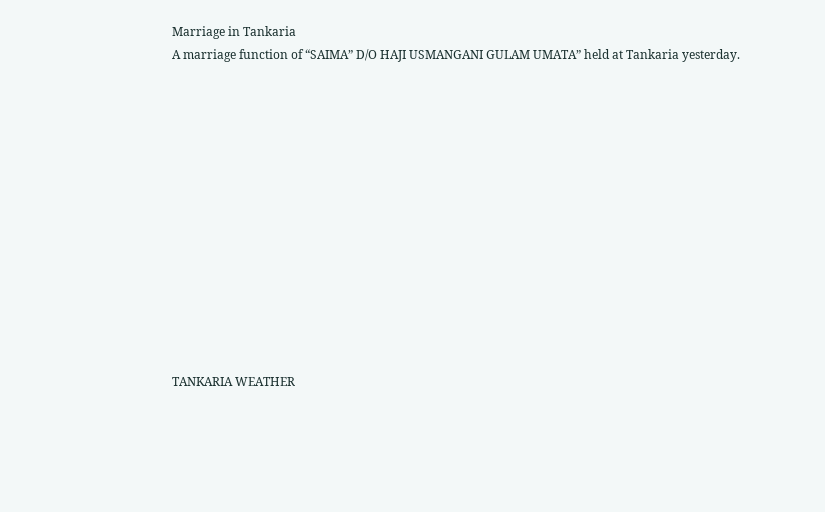Marriage in Tankaria
A marriage function of “SAIMA” D/O HAJI USMANGANI GULAM UMATA” held at Tankaria yesterday.













TANKARIA WEATHER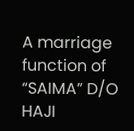A marriage function of “SAIMA” D/O HAJI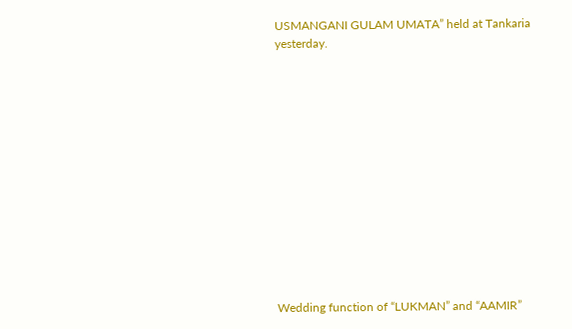USMANGANI GULAM UMATA” held at Tankaria yesterday.













Wedding function of “LUKMAN” and “AAMIR”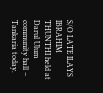S/O LATE ILAYS IBRAHIM THUNTHI held at Darul Ulum community hall – Tankaria today.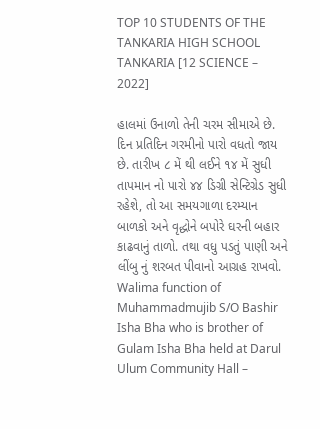TOP 10 STUDENTS OF THE TANKARIA HIGH SCHOOL TANKARIA [12 SCIENCE – 2022]

હાલમાં ઉનાળો તેની ચરમ સીમાએ છે. દિન પ્રતિદિન ગરમીનો પારો વધતો જાય છે. તારીખ ૮ મેં થી લઈને ૧૪ મેં સુધી તાપમાન નો પારો ૪૪ ડિગ્રી સેન્ટિગ્રેડ સુધી રહેશે, તો આ સમયગાળા દરમ્યાન બાળકો અને વૃદ્ધોને બપોરે ઘરની બહાર કાઢવાનું તાળો. તથા વધુ પડતું પાણી અને લીંબુ નું શરબત પીવાનો આગ્રહ રાખવો.
Walima function of Muhammadmujib S/O Bashir Isha Bha who is brother of Gulam Isha Bha held at Darul Ulum Community Hall –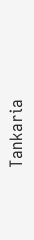Tankaria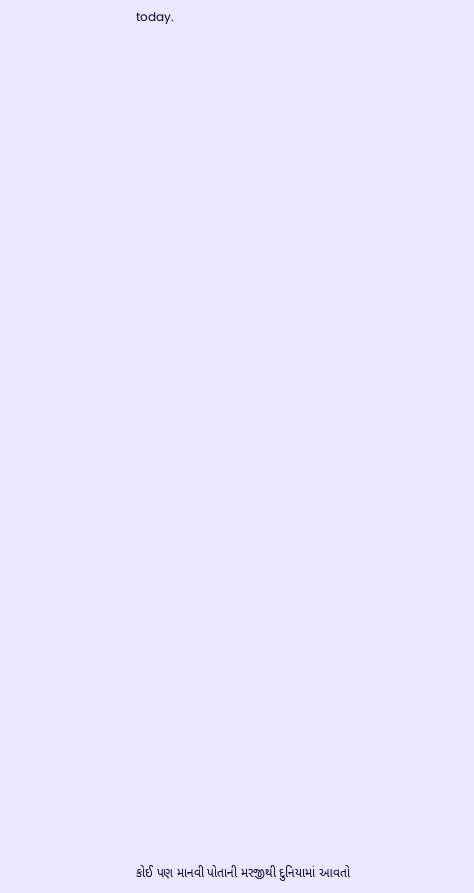today.

































કોઈ પણ માનવી પોતાની મરજીથી દુનિયામાં આવતો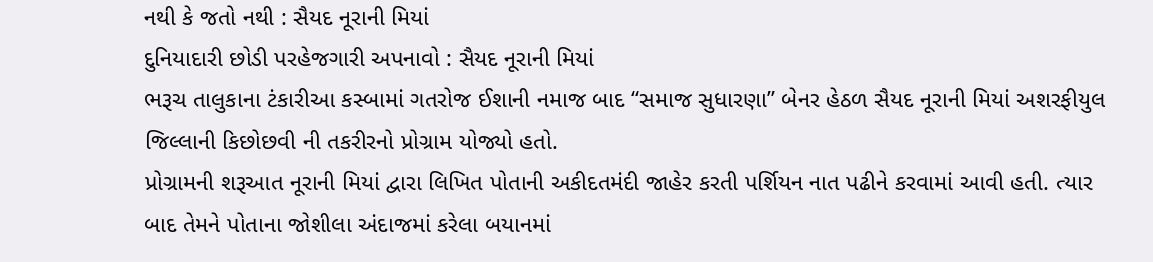નથી કે જતો નથી : સૈયદ નૂરાની મિયાં
દુનિયાદારી છોડી પરહેજગારી અપનાવો : સૈયદ નૂરાની મિયાં
ભરૂચ તાલુકાના ટંકારીઆ કસ્બામાં ગતરોજ ઈશાની નમાજ બાદ “સમાજ સુધારણા” બેનર હેઠળ સૈયદ નૂરાની મિયાં અશરફીયુલ જિલ્લાની કિછોછવી ની તકરીરનો પ્રોગ્રામ યોજ્યો હતો.
પ્રોગ્રામની શરૂઆત નૂરાની મિયાં દ્વારા લિખિત પોતાની અકીદતમંદી જાહેર કરતી પર્શિયન નાત પઢીને કરવામાં આવી હતી. ત્યાર બાદ તેમને પોતાના જોશીલા અંદાજમાં કરેલા બયાનમાં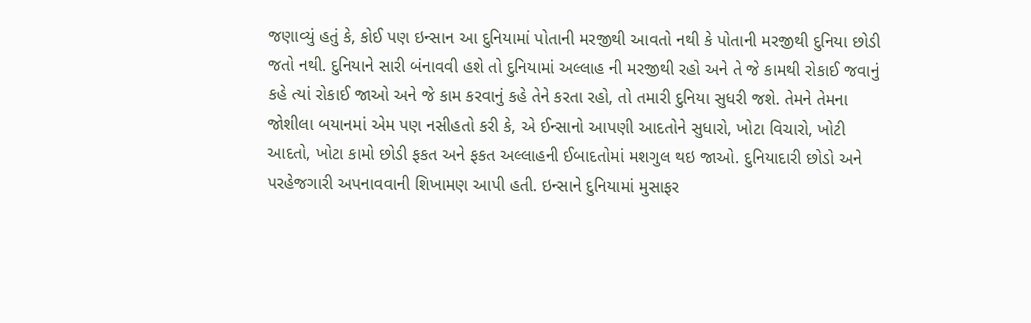જણાવ્યું હતું કે, કોઈ પણ ઇન્સાન આ દુનિયામાં પોતાની મરજીથી આવતો નથી કે પોતાની મરજીથી દુનિયા છોડી જતો નથી. દુનિયાને સારી બંનાવવી હશે તો દુનિયામાં અલ્લાહ ની મરજીથી રહો અને તે જે કામથી રોકાઈ જવાનું કહે ત્યાં રોકાઈ જાઓ અને જે કામ કરવાનું કહે તેને કરતા રહો, તો તમારી દુનિયા સુધરી જશે. તેમને તેમના જોશીલા બયાનમાં એમ પણ નસીહતો કરી કે, એ ઈન્સાનો આપણી આદતોને સુધારો, ખોટા વિચારો, ખોટી આદતો, ખોટા કામો છોડી ફકત અને ફકત અલ્લાહની ઈબાદતોમાં મશગુલ થઇ જાઓ. દુનિયાદારી છોડો અને પરહેજગારી અપનાવવાની શિખામણ આપી હતી. ઇન્સાને દુનિયામાં મુસાફર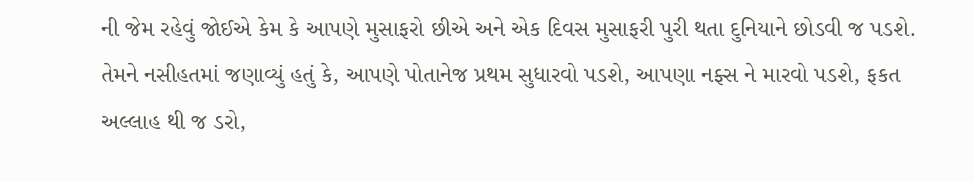ની જેમ રહેવું જોઈએ કેમ કે આપણે મુસાફરો છીએ અને એક દિવસ મુસાફરી પુરી થતા દુનિયાને છોડવી જ પડશે. તેમને નસીહતમાં જણાવ્યું હતું કે, આપણે પોતાનેજ પ્રથમ સુધારવો પડશે, આપણા નફ્સ ને મારવો પડશે, ફકત અલ્લાહ થી જ ડરો,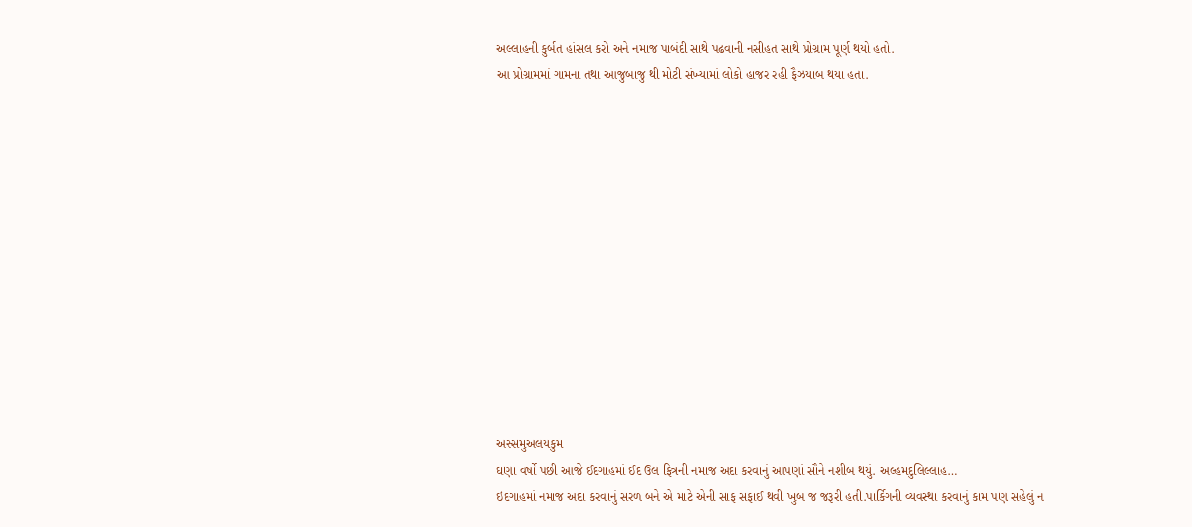અલ્લાહની કુર્બત હાંસલ કરો અને નમાજ પાબંદી સાથે પઢવાની નસીહત સાથે પ્રોગ્રામ પૂર્ણ થયો હતો.
આ પ્રોગ્રામમાં ગામના તથા આજુબાજુ થી મોટી સંખ્યામાં લોકો હાજર રહી ફૈઝયાબ થયા હતા.













અસ્સમુઅલયકુમ
ઘણા વર્ષો પછી આજે ઈદગાહમાં ઈદ ઉલ ફિત્રની નમાજ અદા કરવાનું આપણાં સૌને નશીબ થયું. અલ્હમદુલિલ્લાહ…
ઇદગાહમાં નમાજ અદા કરવાનું સરળ બને એ માટે એની સાફ સફાઈ થવી ખુબ જ જરૂરી હતી.પાર્કિગની વ્યવસ્થા કરવાનું કામ પણ સહેલું ન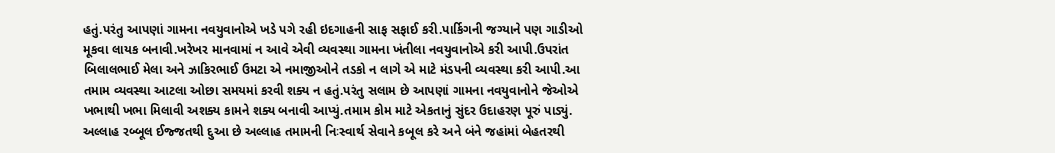હતું.પરંતુ આપણાં ગામના નવયુવાનોએ ખડે પગે રહી ઇદગાહની સાફ સફાઈ કરી.પાર્કિગની જગ્યાને પણ ગાડીઓ મૂકવા લાયક બનાવી.ખરેખર માનવામાં ન આવે એવી વ્યવસ્થા ગામના ખંતીલા નવયુવાનોએ કરી આપી.ઉપરાંત બિલાલભાઈ મેલા અને ઝાકિરભાઈ ઉમટા એ નમાજીઓને તડકો ન લાગે એ માટે મંડપની વ્યવસ્થા કરી આપી.આ તમામ વ્યવસ્થા આટલા ઓછા સમયમાં કરવી શક્ય ન હતું.પરંતુ સલામ છે આપણાં ગામના નવયુવાનોને જેઓએ ખભાથી ખભા મિલાવી અશક્ય કામને શક્ય બનાવી આપ્યું.તમામ કોમ માટે એકતાનું સુંદર ઉદાહરણ પૂરું પાડ્યું.
અલ્લાહ રબ્બૂલ ઈજ્જતથી દુઆ છે અલ્લાહ તમામની નિઃસ્વાર્થ સેવાને કબૂલ કરે અને બંને જહાંમાં બેહતરથી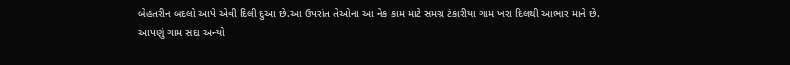બેહતરીન બદલો આપે એવી દિલી દુઆ છે.આ ઉપરાંત તેઓના આ નેક કામ માટે સમગ્ર ટંકારીયા ગામ ખરા દિલથી આભાર માને છે.
આપણું ગામ સદા અન્યો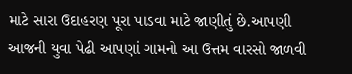માટે સારા ઉદાહરણ પૂરા પાડવા માટે જાણીતું છે.આપણી આજની યુવા પેઢી આપણાં ગામનો આ ઉત્તમ વારસો જાળવી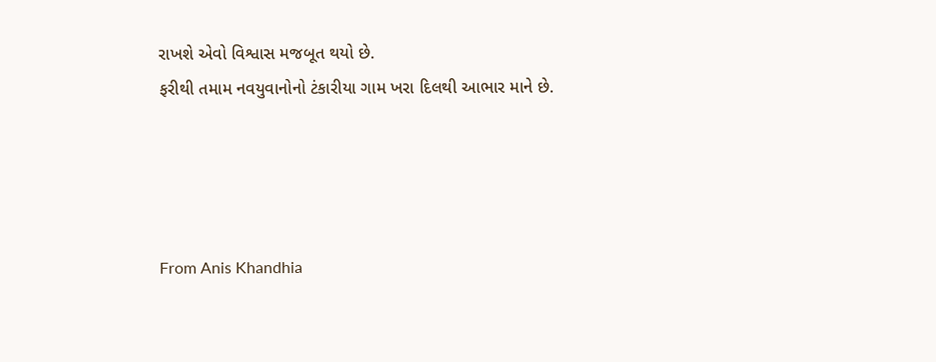રાખશે એવો વિશ્વાસ મજબૂત થયો છે.
ફરીથી તમામ નવયુવાનોનો ટંકારીયા ગામ ખરા દિલથી આભાર માને છે.




From Anis Khandhia